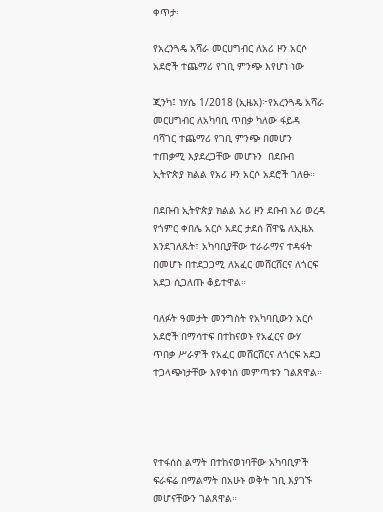ቀጥታ፡

የአረንጓዴ አሻራ መርሀግብር ለአሪ ዞን አርሶ አደሮች ተጨማሪ የገቢ ምንጭ እየሆነ ነው

ጂንካ፤ ነሃሴ 1/2018 (ኢዜአ)፦የአረንጓዴ አሻራ መርሀግብር ለአካባቢ ጥበቃ ካለው ፋይዳ ባሻገር ተጨማሪ የገቢ ምንጭ በመሆን ተጠቃሚ እያደረጋቸው መሆኑን  በደቡብ ኢትዮጵያ ክልል የአሪ ዞን አርሶ አደሮች ገለፁ።

በደቡብ ኢትዮጵያ ክልል አሪ ዞን ደቡብ አሪ ወረዳ የጎምር ቀበሌ አርሶ አደር ታደሰ ሸዋዬ ለኢዜአ እንደገለጹት፣ አካባቢያቸው ተራራማና ተዳፋት በመሆኑ በተደጋጋሚ ለአፈር መሸርሸርና ለጎርፍ አደጋ ሲጋለጡ ቆይተዋል።

ባለፉት ዓመታት መንግስት የአካባቢውን አርሶ አደሮች በማሳተፍ በተከናወኑ የአፈርና ውሃ ጥበቃ ሥራዎች የአፈር መሸርሸርና ለጎርፍ አደጋ ተጋላጭነታቸው እየቀነሰ መምጣቱን ገልጸዋል።




የተፋሰስ ልማት በተከናወነባቸው አካባቢዎች ፍራፍሬ በማልማት በአሁኑ ወቅት ገቢ እያገኙ መሆናቸውን ገልጸዋል።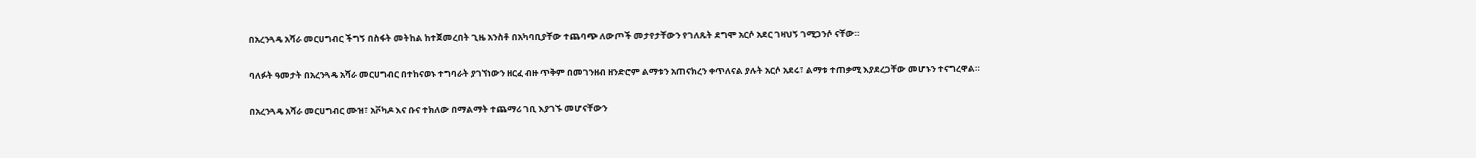በአረንጓዴ አሻራ መርሀግብር ችግኝ በስፋት መትከል ከተጀመረበት ጊዜ አንስቶ በአካባቢያቸው ተጨባጭ ለውጦች መታየታቸውን የገለጹት ደግሞ አርሶ አደር ገዛህኝ ገሚጋንሶ ናቸው።

ባለፉት ዓመታት በአረንጓዴ አሻራ መርሀግብር በተከናወኑ ተግባራት ያገኘነውን ዘርፈ ብዙ ጥቅም በመገንዘብ ዘንድሮም ልማቱን አጠናክረን ቀጥለናል ያሉት አርሶ አደሩ፣ ልማቱ ተጠቃሚ እያደረጋቸው መሆኑን ተናግረዋል።

በአረንጓዴ አሻራ መርሀግብር ሙዝ፣ አቮካዶ እና ቡና ተክለው በማልማት ተጨማሪ ገቢ እያገኙ መሆናቸውን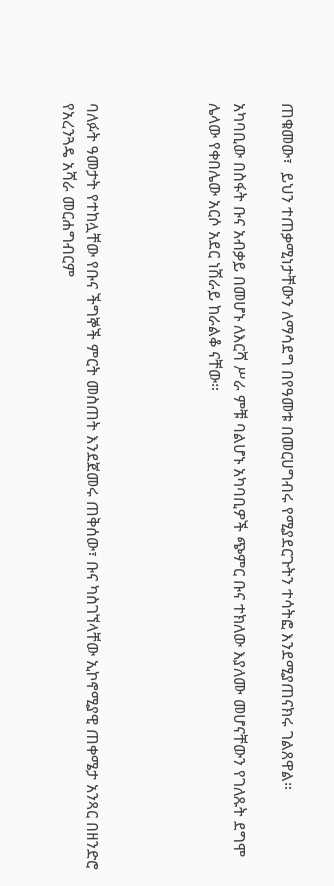ጠቁመው፣  ይህን ተጠቃሚነታቸውን ለማሳደግ በየዓመቱ በመርሀግብሩ የሚያደርጉትን ተሳትፎ እንደሚያጠናክሩ ገልጸዋል።

አካባቢው በስፋት ቡና አብቃይ በመሆኑ ለእርሻ ሥራ ምቹ ባልሆኑ አካባቢዎች ጭምር ቡና ተክለው እያለሙ መሆናቸውን የገለጹት ደግሞ ሌላው የቀበሌው አርሶ አደር ነሽራይ ከራልቆ ናቸው።




ባለፉት ዓመታት የተከሏቸው የቡና ችግኞች ምርት መስጠት እንደጀመሩ ጠቅሰው፣ ቡና ካስገኘላቸው ኢኮኖሚያዊ ጠቀሜታ አንጻር በዘንድሮ የአረንጓዴ አሻራ መርሐግብርም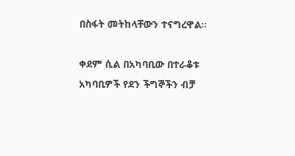በስፋት መትከላቸውን ተናግረዋል።

ቀደም ሲል በአካባቢው በተራቆቱ አካባቢዎች የደን ችግኞችን ብቻ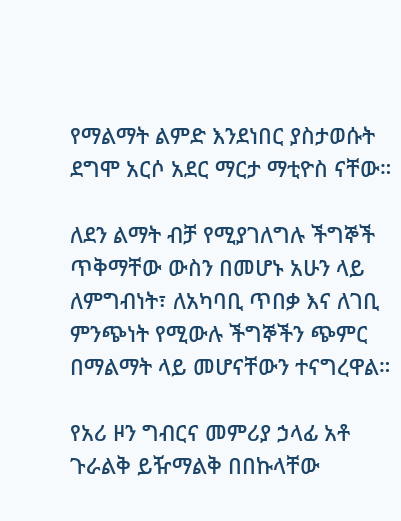የማልማት ልምድ እንደነበር ያስታወሱት ደግሞ አርሶ አደር ማርታ ማቲዮስ ናቸው።

ለደን ልማት ብቻ የሚያገለግሉ ችግኞች ጥቅማቸው ውስን በመሆኑ አሁን ላይ ለምግብነት፣ ለአካባቢ ጥበቃ እና ለገቢ ምንጭነት የሚውሉ ችግኞችን ጭምር በማልማት ላይ መሆናቸውን ተናግረዋል።

የአሪ ዞን ግብርና መምሪያ ኃላፊ አቶ ጉራልቅ ይዥማልቅ በበኩላቸው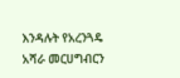እንዳሉት የአረንጓዴ አሻራ መርሀግብርን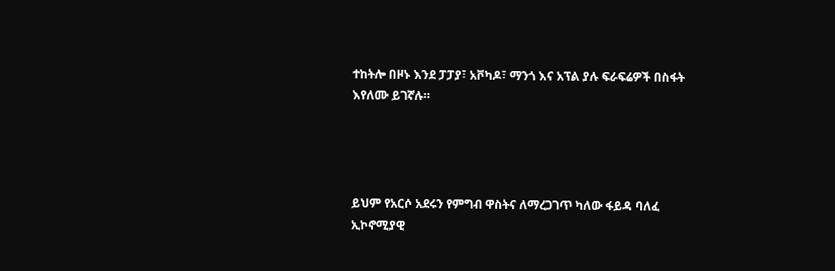ተከትሎ በዞኑ እንደ ፓፓያ፣ አቮካዶ፣ ማንጎ እና አፕል ያሉ ፍራፍሬዎች በስፋት እየለሙ ይገኛሉ።




ይህም የአርሶ አደሩን የምግብ ዋስትና ለማረጋገጥ ካለው ፋይዳ ባለፈ ኢኮኖሚያዊ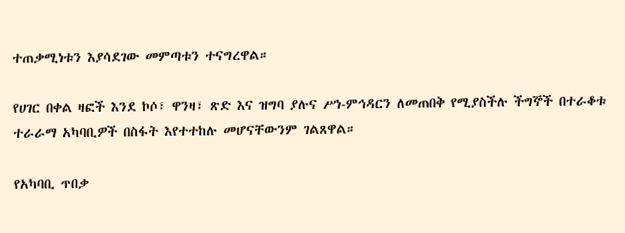ተጠቃሚነቱን እያሳደገው መምጣቱን ተናግረዋል።

የሀገር በቀል ዛፎች እንደ ኮሶ፣ ዋንዛ፣ ጽድ እና ዝግባ ያሉና ሥነ-ምኅዳርን ለመጠበቅ የሚያስችሉ ችግኞች በተራቆቱ ተራራማ አካባቢዎች በስፋት እየተተከሉ መሆናቸውንም ገልጸዋል።

የአካባቢ ጥበቃ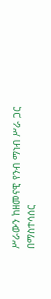ሥራውን ከዘመናዊ የንብ ማነብ ሥራ ጋር በማስተሳሰር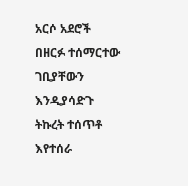አርሶ አደሮች በዘርፉ ተሰማርተው ገቢያቸውን እንዲያሳድጉ ትኩረት ተሰጥቶ እየተሰራ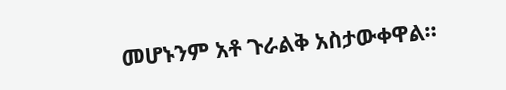መሆኑንም አቶ ጉራልቅ አስታውቀዋል።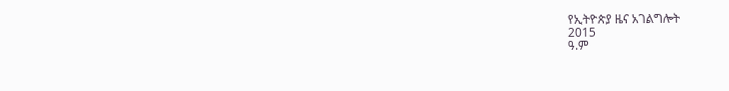የኢትዮጵያ ዜና አገልግሎት
2015
ዓ.ም